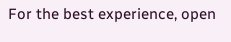For the best experience, open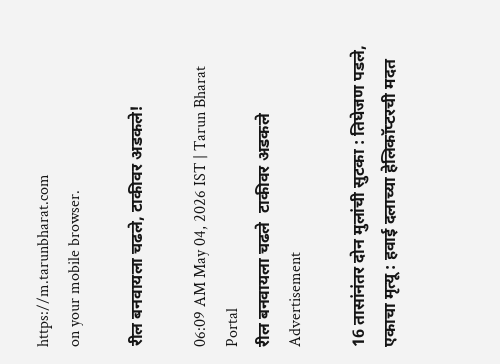https://m.tarunbharat.com
on your mobile browser.

रील बनवायला चढले, टाकीवर अडकले!

06:09 AM May 04, 2026 IST | Tarun Bharat Portal
रील बनवायला चढले  टाकीवर अडकले
Advertisement

16 तासांनंतर दोन मुलांची सुटका : तिघेजण पडले, एकाचा मृत्यू : हवाई दलाच्या हेलिकॉप्टरची मदत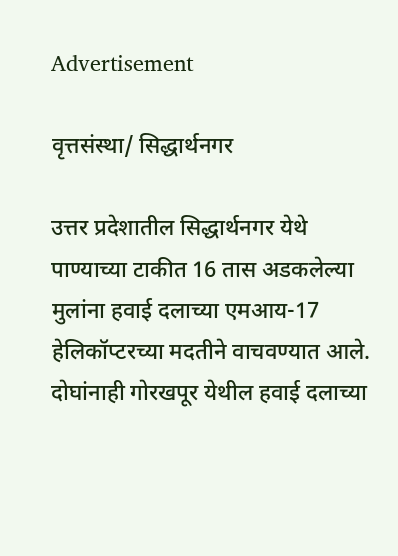Advertisement

वृत्तसंस्था/ सिद्धार्थनगर

उत्तर प्रदेशातील सिद्धार्थनगर येथे पाण्याच्या टाकीत 16 तास अडकलेल्या मुलांना हवाई दलाच्या एमआय-17 हेलिकॉप्टरच्या मदतीने वाचवण्यात आले. दोघांनाही गोरखपूर येथील हवाई दलाच्या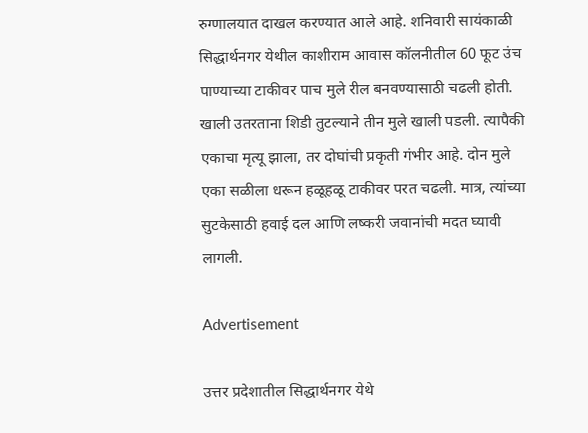रुग्णालयात दाखल करण्यात आले आहे. शनिवारी सायंकाळी सिद्धार्थनगर येथील काशीराम आवास कॉलनीतील 60 फूट उंच पाण्याच्या टाकीवर पाच मुले रील बनवण्यासाठी चढली होती. खाली उतरताना शिडी तुटल्याने तीन मुले खाली पडली. त्यापैकी एकाचा मृत्यू झाला, तर दोघांची प्रकृती गंभीर आहे. दोन मुले एका सळीला धरून हळूहळू टाकीवर परत चढली. मात्र, त्यांच्या सुटकेसाठी हवाई दल आणि लष्करी जवानांची मदत घ्यावी लागली.

Advertisement

उत्तर प्रदेशातील सिद्धार्थनगर येथे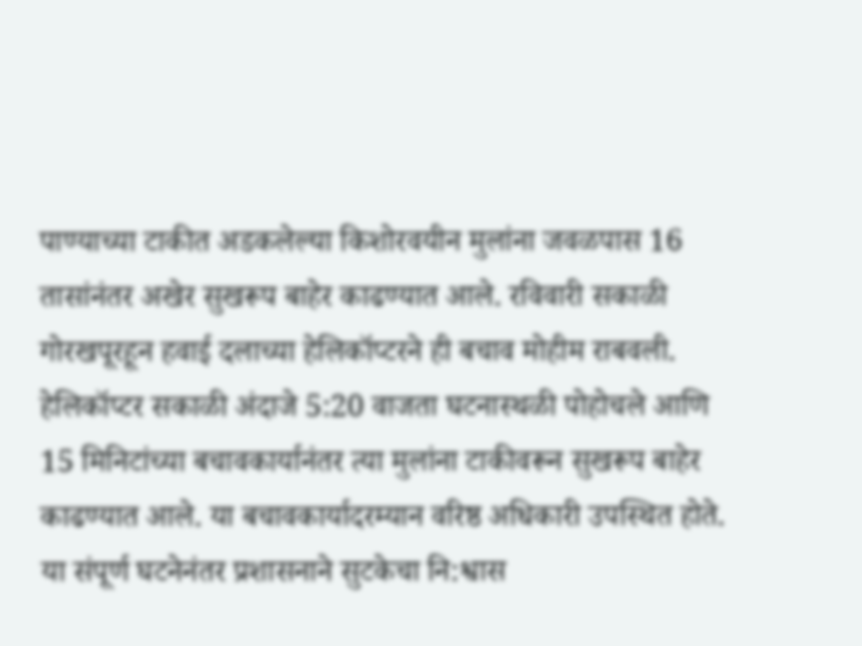पाण्याच्या टाकीत अडकलेल्या किशोरवयीन मुलांना जवळपास 16 तासांनंतर अखेर सुखरूप बाहेर काढण्यात आले. रविवारी सकाळी गोरखपूरहून हवाई दलाच्या हेलिकॉप्टरने ही बचाव मोहीम राबवली. हेलिकॉप्टर सकाळी अंदाजे 5:20 वाजता घटनास्थळी पोहोचले आणि 15 मिनिटांच्या बचावकार्यानंतर त्या मुलांना टाकीवरून सुखरूप बाहेर काढण्यात आले. या बचावकार्यादरम्यान वरिष्ठ अधिकारी उपस्थित होते. या संपूर्ण घटनेनंतर प्रशासनाने सुटकेचा नि:श्वास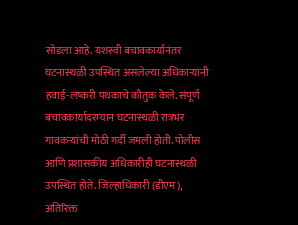सोडला आहे. यशस्वी बचावकार्यानंतर घटनास्थळी उपस्थित असलेल्या अधिकाऱ्यांनी हवाई-लष्करी पथकाचे कौतुक केले. संपूर्ण बचावकार्यादरम्यान घटनास्थळी रात्रभर गावकऱ्यांची मोठी गर्दी जमली होती. पोलीस आणि प्रशासकीय अधिकारीही घटनास्थळी उपस्थित होते. जिल्हाधिकारी (डीएम), अतिरिक्त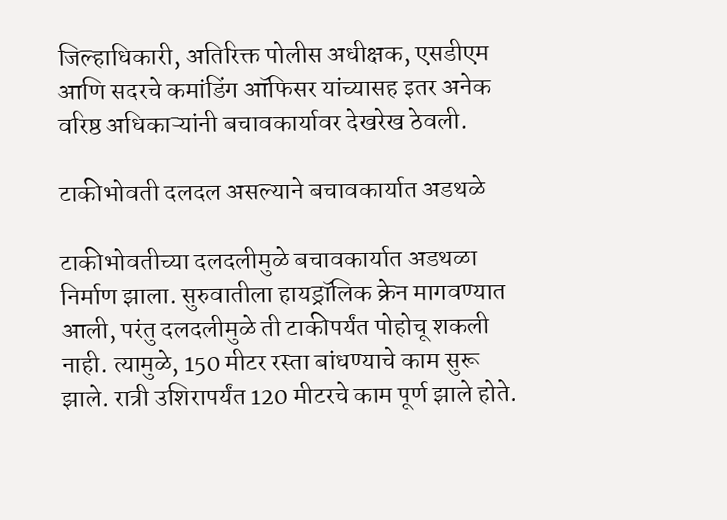जिल्हाधिकारी, अतिरिक्त पोलीस अधीक्षक, एसडीएम आणि सदरचे कमांडिंग ऑफिसर यांच्यासह इतर अनेक वरिष्ठ अधिकाऱ्यांनी बचावकार्यावर देखरेख ठेवली.

टाकीभोवती दलदल असल्याने बचावकार्यात अडथळे

टाकीभोवतीच्या दलदलीमुळे बचावकार्यात अडथळा निर्माण झाला. सुरुवातीला हायड्रॉलिक क्रेन मागवण्यात आली, परंतु दलदलीमुळे ती टाकीपर्यंत पोहोचू शकली नाही. त्यामुळे, 150 मीटर रस्ता बांधण्याचे काम सुरू झाले. रात्री उशिरापर्यंत 120 मीटरचे काम पूर्ण झाले होते.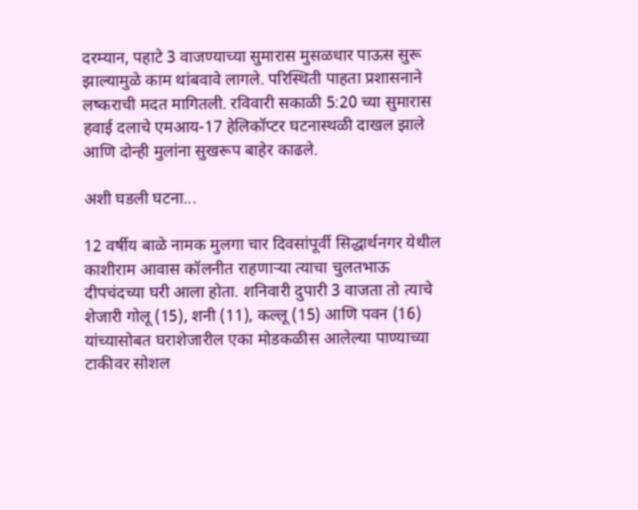दरम्यान, पहाटे 3 वाजण्याच्या सुमारास मुसळधार पाऊस सुरू झाल्यामुळे काम थांबवावे लागले. परिस्थिती पाहता प्रशासनाने लष्कराची मदत मागितली. रविवारी सकाळी 5:20 च्या सुमारास हवाई दलाचे एमआय-17 हेलिकॉप्टर घटनास्थळी दाखल झाले आणि दोन्ही मुलांना सुखरूप बाहेर काढले.

अशी घडली घटना...

12 वर्षीय बाळे नामक मुलगा चार दिवसांपूर्वी सिद्धार्थनगर येथील काशीराम आवास कॉलनीत राहणाऱ्या त्याचा चुलतभाऊ दीपचंदच्या घरी आला होता. शनिवारी दुपारी 3 वाजता तो त्याचे शेजारी गोलू (15), शनी (11), कल्लू (15) आणि पवन (16) यांच्यासोबत घराशेजारील एका मोडकळीस आलेल्या पाण्याच्या टाकीवर सोशल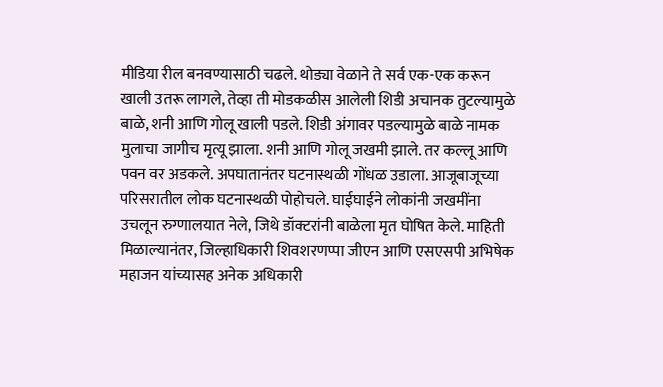मीडिया रील बनवण्यासाठी चढले. थोड्या वेळाने ते सर्व एक-एक करून खाली उतरू लागले, तेव्हा ती मोडकळीस आलेली शिडी अचानक तुटल्यामुळे बाळे, शनी आणि गोलू खाली पडले. शिडी अंगावर पडल्यामुळे बाळे नामक मुलाचा जागीच मृत्यू झाला. शनी आणि गोलू जखमी झाले. तर कल्लू आणि पवन वर अडकले. अपघातानंतर घटनास्थळी गोंधळ उडाला. आजूबाजूच्या परिसरातील लोक घटनास्थळी पोहोचले. घाईघाईने लोकांनी जखमींना उचलून रुग्णालयात नेले, जिथे डॉक्टरांनी बाळेला मृत घोषित केले. माहिती मिळाल्यानंतर, जिल्हाधिकारी शिवशरणप्पा जीएन आणि एसएसपी अभिषेक महाजन यांच्यासह अनेक अधिकारी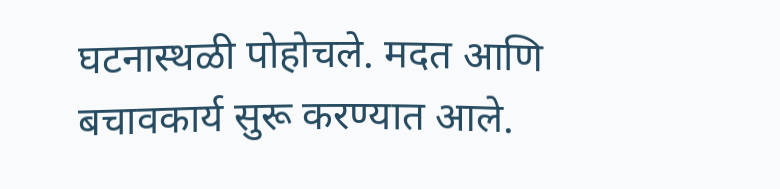घटनास्थळी पोहोचले. मदत आणि बचावकार्य सुरू करण्यात आले.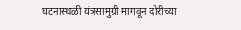घटनास्थळी यंत्रसामुग्री मागवून दोरीच्या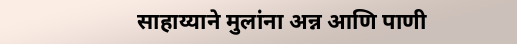साहाय्याने मुलांना अन्न आणि पाणी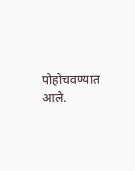पोहोचवण्यात आले.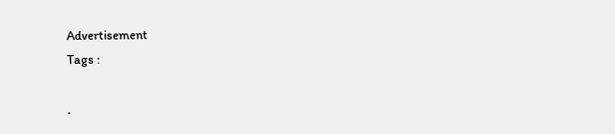Advertisement
Tags :

.